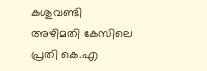കശുവണ്ടി അഴിമതി കേസിലെ പ്രതി കെ.എ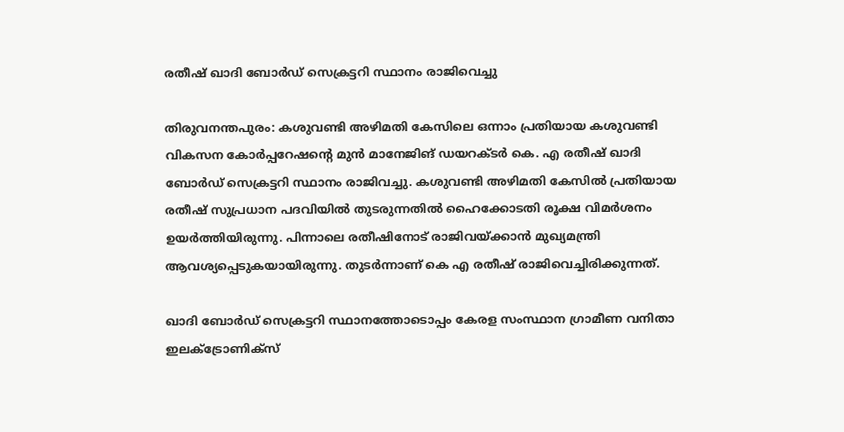രതീഷ് ഖാദി ബോർഡ് സെക്രട്ടറി സ്ഥാനം രാജിവെച്ചു

തിരുവനന്തപുരം: കശുവണ്ടി അഴിമതി കേസിലെ ഒന്നാം പ്രതിയായ കശുവണ്ടി വികസന കോര്‍പ്പറേഷന്റെ മുന്‍ മാനേജിങ് ഡയറക്ടര്‍ കെ. എ രതീഷ് ഖാദി ബോര്‍ഡ് സെക്രട്ടറി സ്ഥാനം രാജിവച്ചു. കശുവണ്ടി അഴിമതി കേസില്‍ പ്രതിയായ രതീഷ് സുപ്രധാന പദവിയില്‍ തുടരുന്നതില്‍ ഹൈക്കോടതി രൂക്ഷ വിമര്‍ശനം ഉയര്‍ത്തിയിരുന്നു. പിന്നാലെ രതീഷിനോട് രാജിവയ്ക്കാന്‍ മുഖ്യമന്ത്രി ആവശ്യപ്പെടുകയായിരുന്നു. തുടര്‍ന്നാണ് കെ എ രതീഷ് രാജിവെച്ചിരിക്കുന്നത്.

ഖാദി ബോര്‍ഡ് സെക്രട്ടറി സ്ഥാനത്തോടൊപ്പം കേരള സംസ്ഥാന ഗ്രാമീണ വനിതാ ഇലക്ട്രോണിക്സ്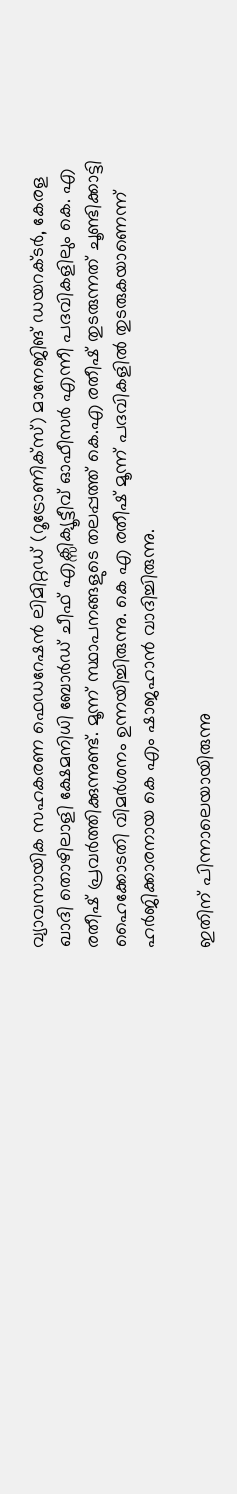വ്യാവസായിക സഹകരണ ഫെഡറേഷന്‍ ലിമിറ്റഡ് (റൂട്രോണിക്സ്) മാനേജിങ് ഡയറക്ടര്‍, കേരള ഖാദി തൊഴിലാളി ക്ഷേമനിധി ബോര്‍ഡ് ചീഫ് എക്സിക്യൂട്ടീവ് ഓഫീസര്‍ എന്നീ പദവികളിലും കെ. എ രതീഷ് പ്രവര്‍ത്തിക്കുന്നുണ്ട്. മൂന്ന് സ്ഥാപനങ്ങളുടെ തലപ്പത്ത് കെ.എ രതീഷ് തുടരുന്നത് ചൂണ്ടിക്കാട്ടി ഹൈക്കോടതി വിമര്‍ശനം ഉന്നയിച്ചിരുന്നു. കെ എ രതീഷ് മൂന്ന് പദവികളില്‍ തുടരുകയാണെന്ന് ഹര്‍ജിക്കാരനായ കെ എം ഷാജഹാന്‍ വാദിച്ചിരുന്നു.

ഇതിന് പിന്നാലെയായിരുന്നു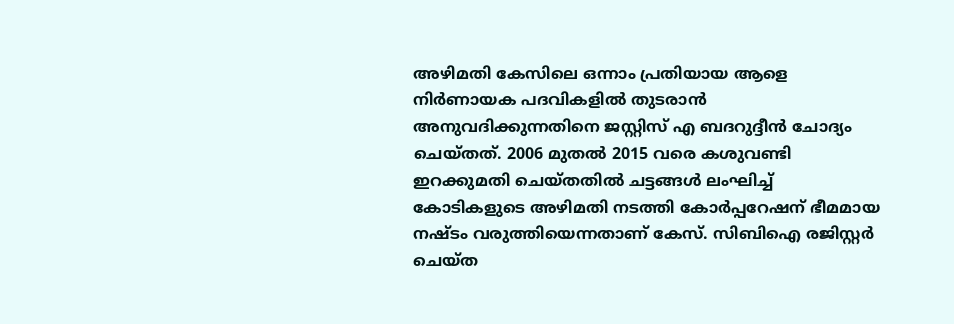അഴിമതി കേസിലെ ഒന്നാം പ്രതിയായ ആളെ നിര്‍ണായക പദവികളില്‍ തുടരാന്‍ അനുവദിക്കുന്നതിനെ ജസ്റ്റിസ് എ ബദറുദ്ദീന്‍ ചോദ്യം ചെയ്തത്. 2006 മുതല്‍ 2015 വരെ കശുവണ്ടി ഇറക്കുമതി ചെയ്തതില്‍ ചട്ടങ്ങള്‍ ലംഘിച്ച് കോടികളുടെ അഴിമതി നടത്തി കോര്‍പ്പറേഷന് ഭീമമായ നഷ്ടം വരുത്തിയെന്നതാണ് കേസ്. സിബിഐ രജിസ്റ്റര്‍ ചെയ്ത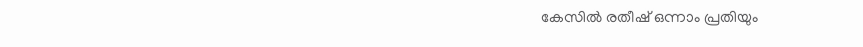കേസില്‍ രതീഷ് ഒന്നാം പ്രതിയും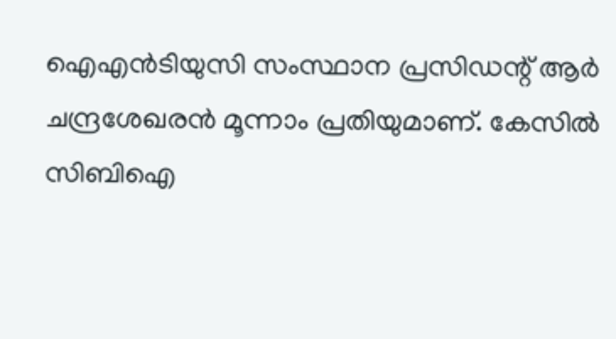ഐഎന്‍ടിയുസി സംസ്ഥാന പ്രസിഡന്റ് ആര്‍ ചന്ദ്രശേഖരന്‍ മൂന്നാം പ്രതിയുമാണ്. കേസില്‍ സിബിഐ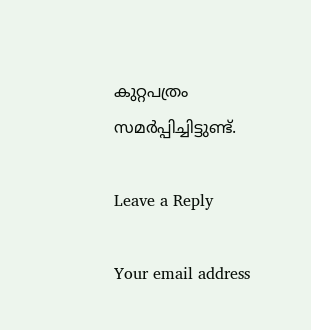കുറ്റപത്രം സമര്‍പ്പിച്ചിട്ടുണ്ട്.

Leave a Reply

Your email address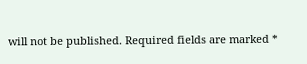will not be published. Required fields are marked *